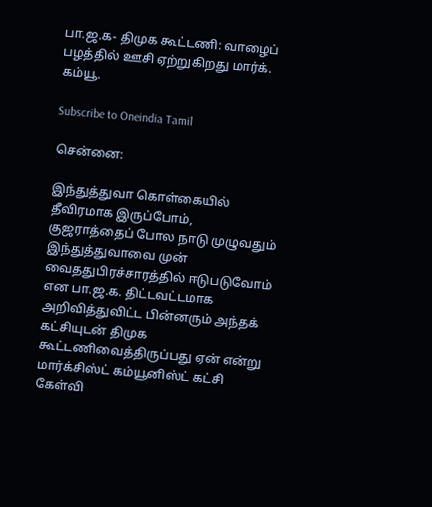பா.ஜ.க- திமுக கூட்டணி: வாழைப் பழத்தில் ஊசி ஏற்றுகிறது மார்க். கம்யூ.

Subscribe to Oneindia Tamil

சென்னை:

இந்துத்துவா கொள்கையில் தீவிரமாக இருப்போம், குஜராத்தைப் போல நாடு முழுவதும் இந்துத்துவாவை முன் வைததுபிரச்சாரத்தில் ஈடுபடுவோம் என பா.ஜ.க. திட்டவட்டமாக அறிவித்துவிட்ட பின்னரும் அந்தக் கட்சியுடன் திமுக கூட்டணிவைத்திருப்பது ஏன் என்று மார்க்சிஸ்ட் கம்யூனிஸ்ட் கட்சி கேள்வி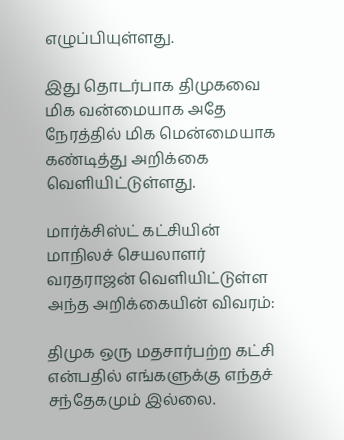எழுப்பியுள்ளது.

இது தொடர்பாக திமுகவை மிக வன்மையாக அதே நேரத்தில் மிக மென்மையாக கண்டித்து அறிக்கை வெளியிட்டுள்ளது.

மார்க்சிஸ்ட் கட்சியின் மாநிலச் செயலாளர் வரதராஜன் வெளியிட்டுள்ள அந்த அறிக்கையின் விவரம்:

திமுக ஒரு மதசார்பற்ற கட்சி என்பதில் எங்களுக்கு எந்தச் சந்தேகமும் இல்லை.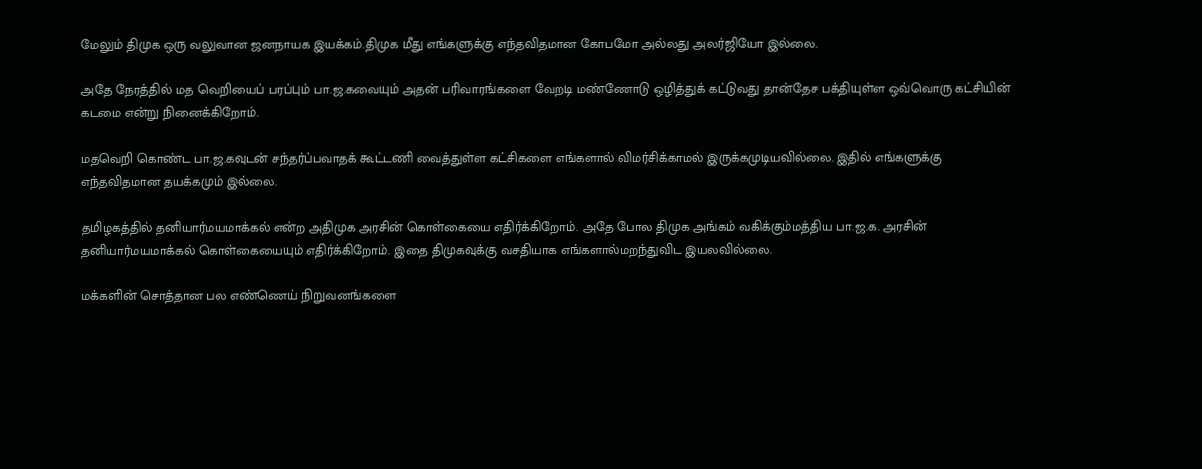மேலும் திமுக ஒரு வலுவான ஜனநாயக இயக்கம்.திமுக மீது எங்களுக்கு எந்தவிதமான கோபமோ அல்லது அலர்ஜியோ இல்லை.

அதே நேரத்தில் மத வெறியைப் பரப்பும் பா.ஜ.கவையும் அதன் பரிவாரங்களை வேறடி மண்ணோடு ஒழித்துக் கட்டுவது தான்தேச பக்தியுள்ள ஒவ்வொரு கட்சியின் கடமை என்று நினைக்கிறோம்.

மதவெறி கொண்ட பா.ஜ.கவுடன் சந்தர்ப்பவாதக் கூட்டணி வைத்துள்ள கட்சிகளை எங்களால் விமர்சிக்காமல் இருக்கமுடியவில்லை. இதில் எங்களுக்கு எந்தவிதமான தயக்கமும் இல்லை.

தமிழகத்தில் தனியார்மயமாக்கல் என்ற அதிமுக அரசின் கொள்கையை எதிர்க்கிறோம். அதே போல திமுக அங்கம் வகிக்கும்மத்திய பா.ஜ.க. அரசின் தனியார்மயமாக்கல் கொள்கையையும் எதிர்க்கிறோம். இதை திமுகவுக்கு வசதியாக எங்களால்மறந்துவிட இயலவில்லை.

மக்களின் சொத்தான பல எண்ணெய் நிறுவனங்களை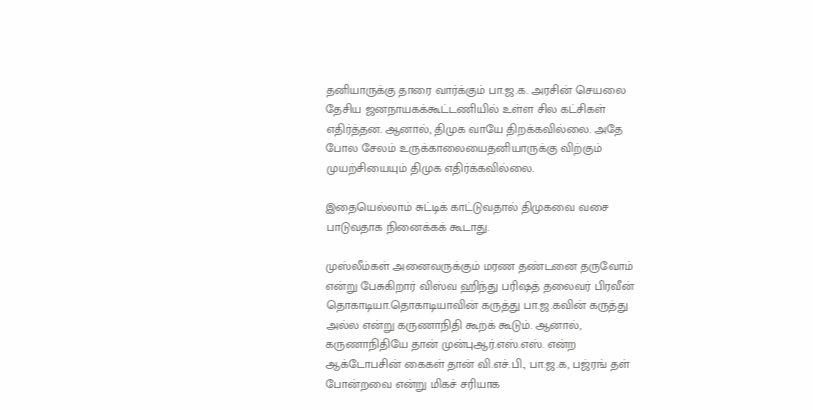தனியாருக்கு தாரை வார்க்கும் பா.ஜ.க. அரசின் செயலை தேசிய ஜனநாயகக்கூட்டணியில் உள்ள சில கட்சிகள் எதிர்த்தன. ஆனால், திமுக வாயே திறக்கவில்லை. அதே போல சேலம் உருக்காலையைதனியாருக்கு விற்கும் முயற்சியையும் திமுக எதிர்க்கவில்லை.

இதையெல்லாம் சுட்டிக் காட்டுவதால் திமுகவை வசை பாடுவதாக நினைக்கக் கூடாது.

முஸ்லீம்கள் அனைவருக்கும் மரண தண்டனை தருவோம் என்று பேசுகிறார் விஸ்வ ஹிந்து பரிஷத் தலைவர் பிரவீன் தொகாடியா.தொகாடியாவின் கருத்து பா.ஜ.கவின் கருத்து அல்ல என்று கருணாநிதி கூறக் கூடும். ஆனால், கருணாநிதியே தான் முன்புஆர்.எஸ்.எஸ். என்ற ஆக்டோபசின் கைகள் தான் வி.எச்.பி., பா.ஜ.க, பஜ்ரங் தள் போன்றவை என்று மிகச் சரியாக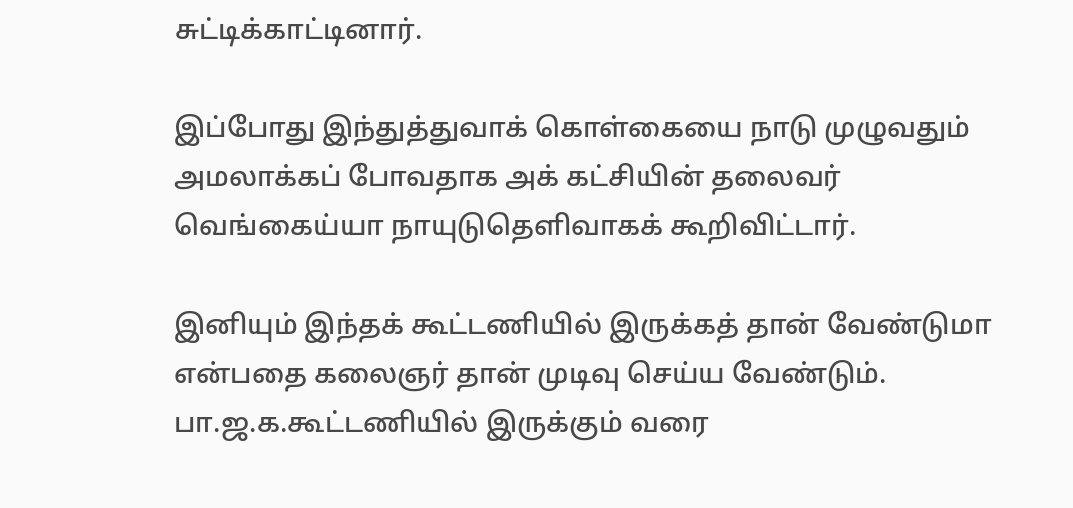சுட்டிக்காட்டினார்.

இப்போது இந்துத்துவாக் கொள்கையை நாடு முழுவதும் அமலாக்கப் போவதாக அக் கட்சியின் தலைவர் வெங்கைய்யா நாயுடுதெளிவாகக் கூறிவிட்டார்.

இனியும் இந்தக் கூட்டணியில் இருக்கத் தான் வேண்டுமா என்பதை கலைஞர் தான் முடிவு செய்ய வேண்டும். பா.ஜ.க.கூட்டணியில் இருக்கும் வரை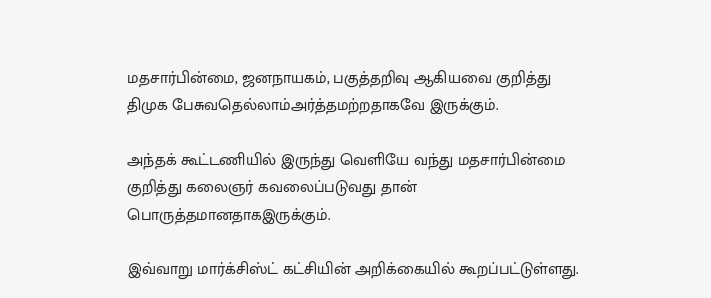மதசார்பின்மை, ஜனநாயகம், பகுத்தறிவு ஆகியவை குறித்து திமுக பேசுவதெல்லாம்அர்த்தமற்றதாகவே இருக்கும்.

அந்தக் கூட்டணியில் இருந்து வெளியே வந்து மதசார்பின்மை குறித்து கலைஞர் கவலைப்படுவது தான் பொருத்தமானதாகஇருக்கும்.

இவ்வாறு மார்க்சிஸ்ட் கட்சியின் அறிக்கையில் கூறப்பட்டுள்ளது.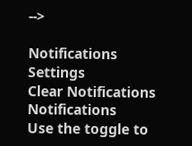-->

Notifications
Settings
Clear Notifications
Notifications
Use the toggle to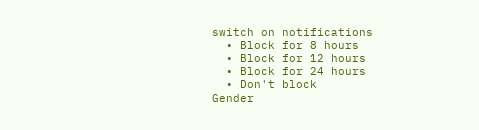switch on notifications
  • Block for 8 hours
  • Block for 12 hours
  • Block for 24 hours
  • Don't block
Gender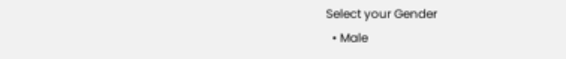Select your Gender
  • Male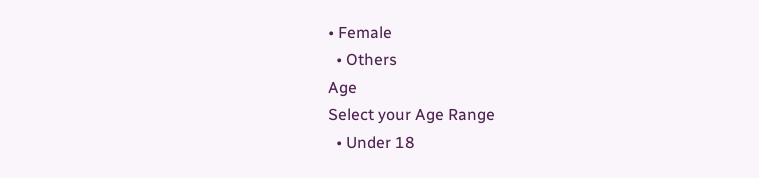• Female
  • Others
Age
Select your Age Range
  • Under 18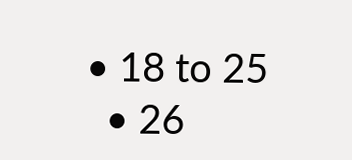• 18 to 25
  • 26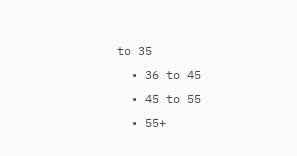to 35
  • 36 to 45
  • 45 to 55
  • 55+